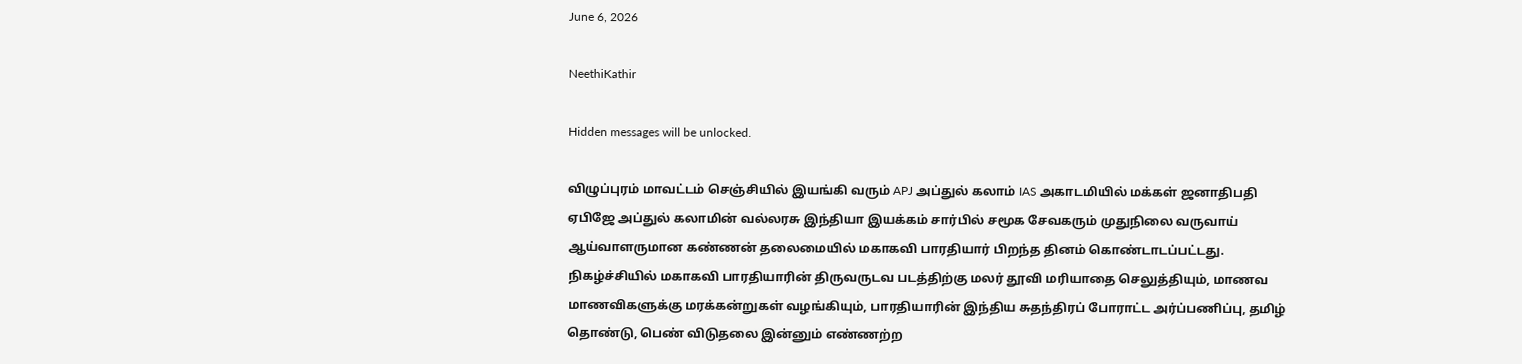June 6, 2026

NeethiKathir

Hidden messages will be unlocked.

விழுப்புரம் மாவட்டம் செஞ்சியில் இயங்கி வரும் APJ அப்துல் கலாம் IAS அகாடமியில் மக்கள் ஜனாதிபதி ஏபிஜே அப்துல் கலாமின் வல்லரசு இந்தியா இயக்கம் சார்பில் சமூக சேவகரும் முதுநிலை வருவாய் ஆய்வாளருமான கண்ணன் தலைமையில் மகாகவி பாரதியார் பிறந்த தினம் கொண்டாடப்பட்டது. நிகழ்ச்சியில் மகாகவி பாரதியாரின் திருவருடவ படத்திற்கு மலர் தூவி மரியாதை செலுத்தியும், மாணவ மாணவிகளுக்கு மரக்கன்றுகள் வழங்கியும், பாரதியாரின் இந்திய சுதந்திரப் போராட்ட அர்ப்பணிப்பு, தமிழ் தொண்டு, பெண் விடுதலை இன்னும் எண்ணற்ற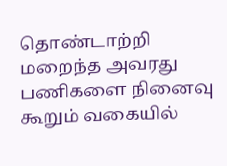தொண்டாற்றி மறைந்த அவரது பணிகளை நினைவு கூறும் வகையில்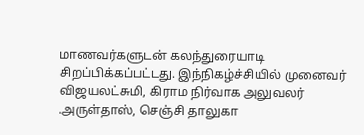மாணவர்களுடன் கலந்துரையாடி சிறப்பிக்கப்பட்டது. இந்நிகழ்ச்சியில் முனைவர் விஜயலட்சுமி, கிராம நிர்வாக அலுவலர் .அருள்தாஸ், செஞ்சி தாலுகா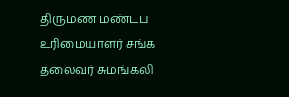திருமண மண்டப உரிமையாளர் சங்க தலைவர் சுமங்கலி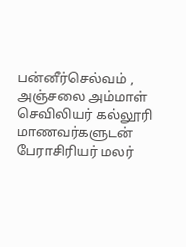பன்னீர்செல்வம் , அஞ்சலை அம்மாள் செவிலியர் கல்லூரி மாணவர்களுடன் பேராசிரியர் மலர்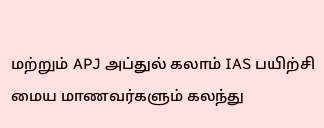மற்றும் APJ அப்துல் கலாம் IAS பயிற்சி மைய மாணவர்களும் கலந்து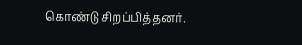கொண்டு சிறப்பித்தனர்.